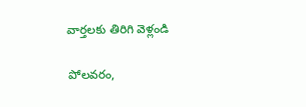వార్తలకు తిరిగి వెళ్లండి

పోలవరం,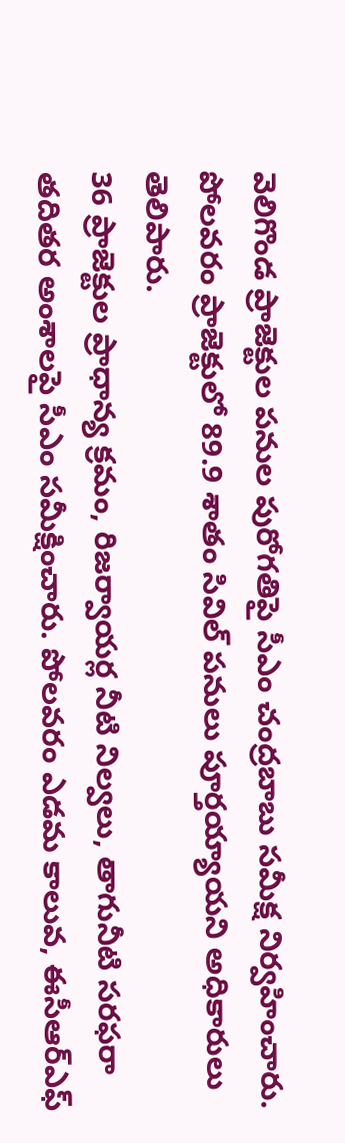వెలిగొండ ప్రాజెక్టుల పనుల పురోగతిపై సీఎం చంద్రబాబు సమీక్ష నిర్వహించారు. పోలవరం ప్రాజెక్టులో 89.9 శాతం సివిల్ పనులు పూర్తయ్యాయని అధికారులు తెలిపారు.
36 ప్రాజెక్టుల ప్రాధాన్య క్రమం, రిజర్వాయర్ల నీటి నిల్వలు, తాగునీటి సరఫరా తదితర అంశాలపై సీఎం సమీక్షించారు. పోలవరం ఎడమ కాలువ, ఈసీఆర్ఎఫ్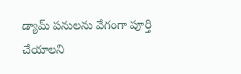డ్యామ్ పనులను వేగంగా పూర్తి చేయాలని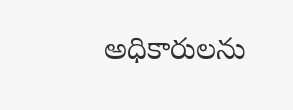అధికారులను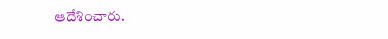ఆదేశించారు.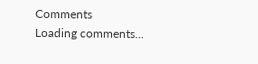Comments
Loading comments...